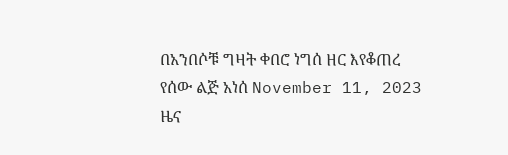በአንበሶቹ ግዛት ቀበሮ ነግሰ ዘር እየቆጠረ የሰው ልጅ አነሰ November 11, 2023 ዜና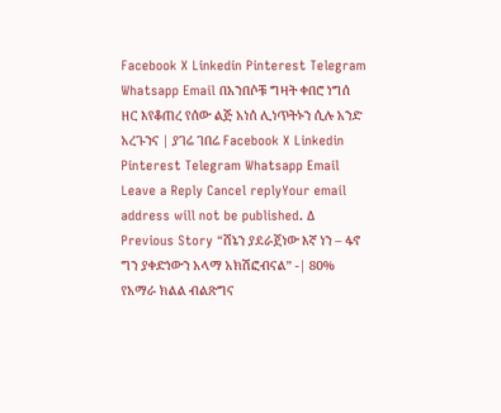Facebook X Linkedin Pinterest Telegram Whatsapp Email በአንበሶቹ ግዛት ቀበሮ ነግሰ ዘር እየቆጠረ የሰው ልጅ አነሰ ሊነጥትኑን ሲሉ አንድ አረጉንና | ያገሬ ገበሬ Facebook X Linkedin Pinterest Telegram Whatsapp Email Leave a Reply Cancel replyYour email address will not be published. Δ Previous Story “ሸኔን ያደራጀነው እኛ ነን – ፋኖ ግን ያቀድነውን አላማ አክሽፎብናል” -| 80% የአማራ ክልል ብልጽግና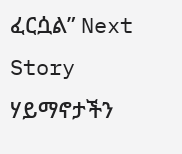ፈርሷል” Next Story ሃይማኖታችን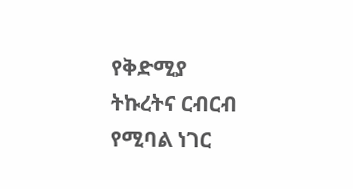የቅድሚያ ትኩረትና ርብርብ የሚባል ነገር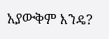አያውቅም እንዴ?